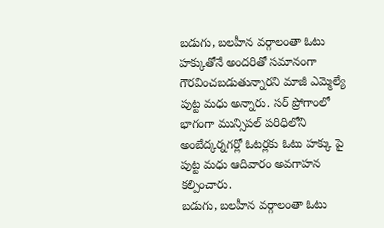బడుగు, బలహీన వర్గాలంతా ఓటు హక్కుతోనే అందరితో సమానంగా గౌరవించబడుతున్నారని మాజీ ఎమ్మెల్యే పుట్ట మధు అన్నారు. సర్ ప్రోగాంలో భాగంగా మున్సిపల్ పరిధిలోని అంబేద్కర్నగర్లో ఓటర్లకు ఓటు హక్కు పై పుట్ట మధు ఆదివారం అవగాహన కల్పించారు.
బడుగు, బలహీన వర్గాలంతా ఓటు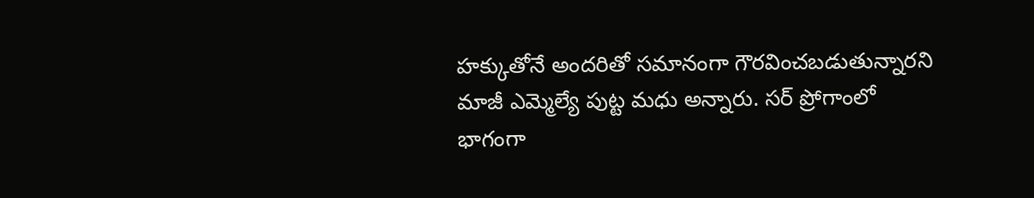హక్కుతోనే అందరితో సమానంగా గౌరవించబడుతున్నారని మాజీ ఎమ్మెల్యే పుట్ట మధు అన్నారు. సర్ ప్రోగాంలో భాగంగా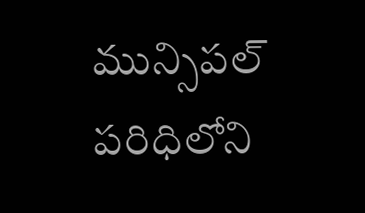మున్సిపల్ పరిధిలోని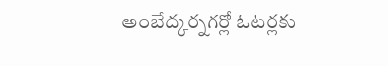అంబేద్కర్నగర్లో ఓటర్లకు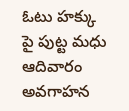ఓటు హక్కు పై పుట్ట మధు ఆదివారం అవగాహన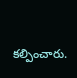కల్పించారు.